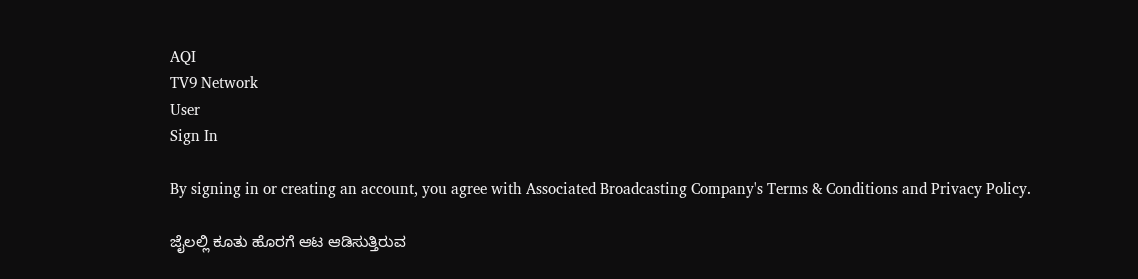AQI
TV9 Network
User
Sign In

By signing in or creating an account, you agree with Associated Broadcasting Company's Terms & Conditions and Privacy Policy.

ಜೈಲಲ್ಲಿ ಕೂತು ಹೊರಗೆ ಆಟ ಆಡಿಸುತ್ತಿರುವ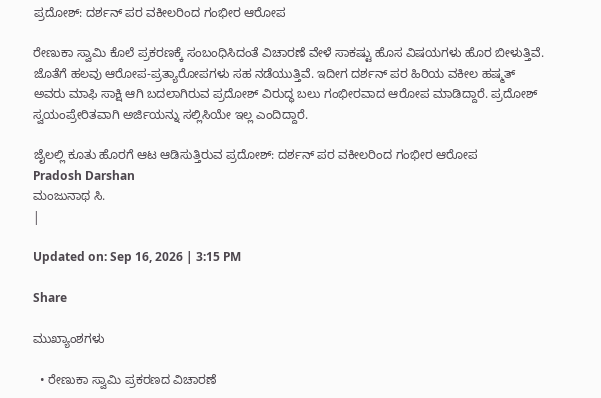ಪ್ರದೋಶ್: ದರ್ಶನ್ ಪರ ವಕೀಲರಿಂದ ಗಂಭೀರ ಆರೋಪ

ರೇಣುಕಾ ಸ್ವಾಮಿ ಕೊಲೆ ಪ್ರಕರಣಕ್ಕೆ ಸಂಬಂಧಿಸಿದಂತೆ ವಿಚಾರಣೆ ವೇಳೆ ಸಾಕಷ್ಟು ಹೊಸ ವಿಷಯಗಳು ಹೊರ ಬೀಳುತ್ತಿವೆ. ಜೊತೆಗೆ ಹಲವು ಆರೋಪ-ಪ್ರತ್ಯಾರೋಪಗಳು ಸಹ ನಡೆಯುತ್ತಿವೆ. ಇದೀಗ ದರ್ಶನ್ ಪರ ಹಿರಿಯ ವಕೀಲ ಹಷ್ಮತ್ ಅವರು ಮಾಫಿ ಸಾಕ್ಷಿ ಆಗಿ ಬದಲಾಗಿರುವ ಪ್ರದೋಶ್ ವಿರುದ್ಧ ಬಲು ಗಂಭೀರವಾದ ಆರೋಪ ಮಾಡಿದ್ದಾರೆ. ಪ್ರದೋಶ್ ಸ್ವಯಂಪ್ರೇರಿತವಾಗಿ ಅರ್ಜಿಯನ್ನು ಸಲ್ಲಿಸಿಯೇ ಇಲ್ಲ ಎಂದಿದ್ದಾರೆ.

ಜೈಲಲ್ಲಿ ಕೂತು ಹೊರಗೆ ಆಟ ಆಡಿಸುತ್ತಿರುವ ಪ್ರದೋಶ್: ದರ್ಶನ್ ಪರ ವಕೀಲರಿಂದ ಗಂಭೀರ ಆರೋಪ
Pradosh Darshan
ಮಂಜುನಾಥ ಸಿ.
|

Updated on: Sep 16, 2026 | 3:15 PM

Share

ಮುಖ್ಯಾಂಶಗಳು

  • ರೇಣುಕಾ ಸ್ವಾಮಿ ಪ್ರಕರಣದ ವಿಚಾರಣೆ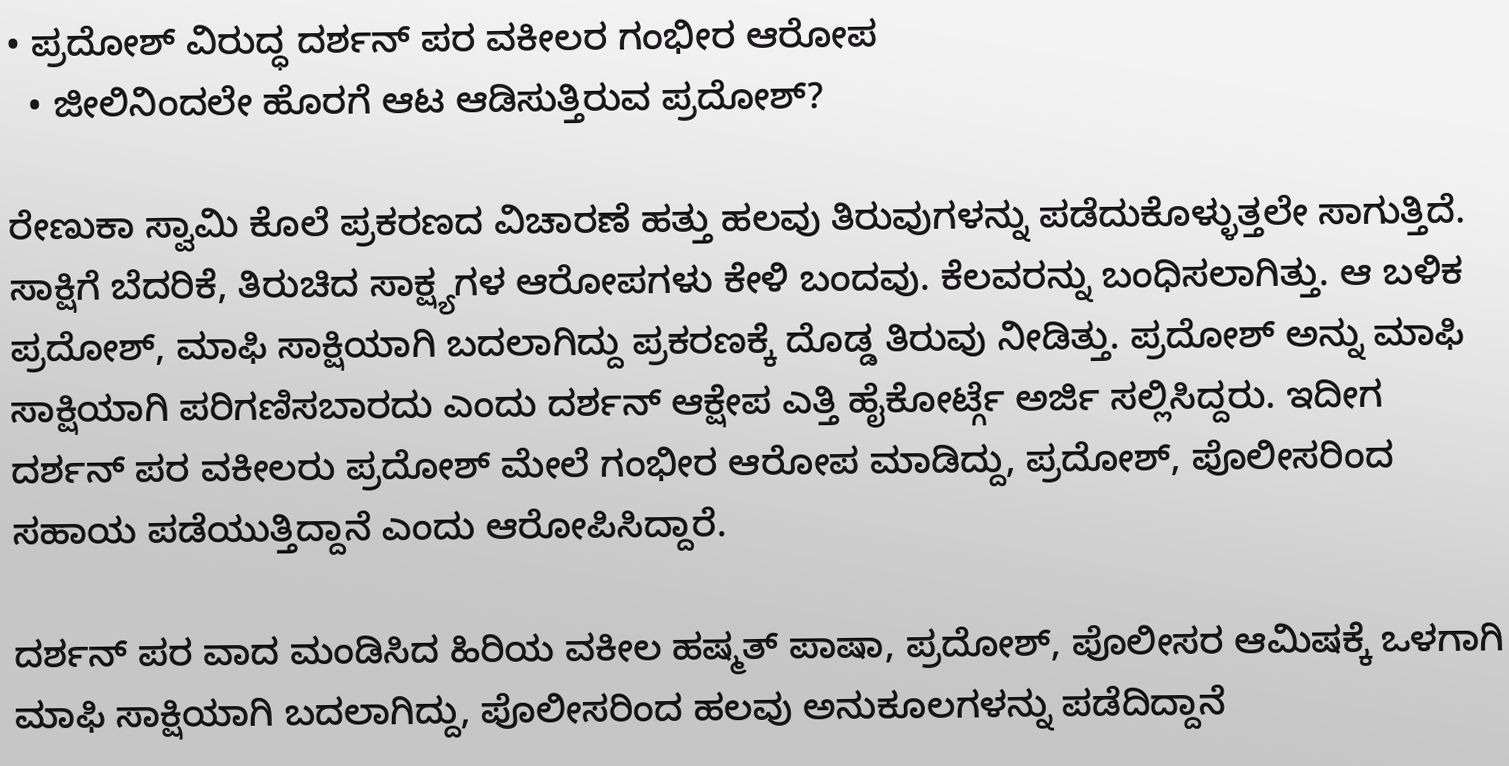• ಪ್ರದೋಶ್ ವಿರುದ್ಧ ದರ್ಶನ್ ಪರ ವಕೀಲರ ಗಂಭೀರ ಆರೋಪ
  • ಜೀಲಿನಿಂದಲೇ ಹೊರಗೆ ಆಟ ಆಡಿಸುತ್ತಿರುವ ಪ್ರದೋಶ್?

ರೇಣುಕಾ ಸ್ವಾಮಿ ಕೊಲೆ ಪ್ರಕರಣದ ವಿಚಾರಣೆ ಹತ್ತು ಹಲವು ತಿರುವುಗಳನ್ನು ಪಡೆದುಕೊಳ್ಳುತ್ತಲೇ ಸಾಗುತ್ತಿದೆ. ಸಾಕ್ಷಿಗೆ ಬೆದರಿಕೆ, ತಿರುಚಿದ ಸಾಕ್ಷ್ಯಗಳ ಆರೋಪಗಳು ಕೇಳಿ ಬಂದವು. ಕೆಲವರನ್ನು ಬಂಧಿಸಲಾಗಿತ್ತು. ಆ ಬಳಿಕ ಪ್ರದೋಶ್, ಮಾಫಿ ಸಾಕ್ಷಿಯಾಗಿ ಬದಲಾಗಿದ್ದು ಪ್ರಕರಣಕ್ಕೆ ದೊಡ್ಡ ತಿರುವು ನೀಡಿತ್ತು. ಪ್ರದೋಶ್ ಅನ್ನು ಮಾಫಿ ಸಾಕ್ಷಿಯಾಗಿ ಪರಿಗಣಿಸಬಾರದು ಎಂದು ದರ್ಶನ್ ಆಕ್ಷೇಪ ಎತ್ತಿ ಹೈಕೋರ್ಟ್ಗೆ ಅರ್ಜಿ ಸಲ್ಲಿಸಿದ್ದರು. ಇದೀಗ ದರ್ಶನ್ ಪರ ವಕೀಲರು ಪ್ರದೋಶ್ ಮೇಲೆ ಗಂಭೀರ ಆರೋಪ ಮಾಡಿದ್ದು, ಪ್ರದೋಶ್, ಪೊಲೀಸರಿಂದ ಸಹಾಯ ಪಡೆಯುತ್ತಿದ್ದಾನೆ ಎಂದು ಆರೋಪಿಸಿದ್ದಾರೆ.

ದರ್ಶನ್ ಪರ ವಾದ ಮಂಡಿಸಿದ ಹಿರಿಯ ವಕೀಲ ಹಷ್ಮತ್ ಪಾಷಾ, ಪ್ರದೋಶ್, ಪೊಲೀಸರ ಆಮಿಷಕ್ಕೆ ಒಳಗಾಗಿ ಮಾಫಿ ಸಾಕ್ಷಿಯಾಗಿ ಬದಲಾಗಿದ್ದು, ಪೊಲೀಸರಿಂದ ಹಲವು ಅನುಕೂಲಗಳನ್ನು ಪಡೆದಿದ್ದಾನೆ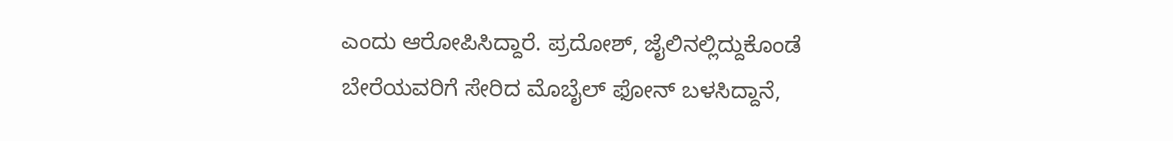ಎಂದು ಆರೋಪಿಸಿದ್ದಾರೆ. ಪ್ರದೋಶ್, ಜೈಲಿನಲ್ಲಿದ್ದುಕೊಂಡೆ ಬೇರೆಯವರಿಗೆ ಸೇರಿದ ಮೊಬೈಲ್ ಫೋನ್ ಬಳಸಿದ್ದಾನೆ,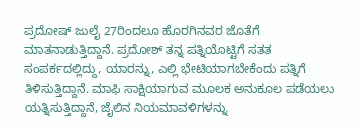ಪ್ರದೋಷ್ ಜುಲೈ 27ರಿಂದಲೂ ಹೊರಗಿನವರ ಜೊತೆಗೆ ಮಾತನಾಡುತ್ತಿದ್ದಾನೆ. ಪ್ರದೋಶ್ ತನ್ನ ಪತ್ನಿಯೊಟ್ಟಿಗೆ ಸತತ ಸಂಪರ್ಕದಲ್ಲಿದ್ದು, ಯಾರನ್ನು, ಎಲ್ಲಿ ಭೇಟಿಯಾಗಬೇಕೆಂದು ಪತ್ನಿಗೆ ತಿಳಿಸುತ್ತಿದ್ದಾನೆ. ಮಾಫಿ ಸಾಕ್ಷಿಯಾಗುವ ಮೂಲಕ ಅನುಕೂಲ ಪಡೆಯಲು ಯತ್ನಿಸುತ್ತಿದ್ದಾನೆ, ಜೈಲಿನ ನಿಯಮಾವಳಿಗಳನ್ನು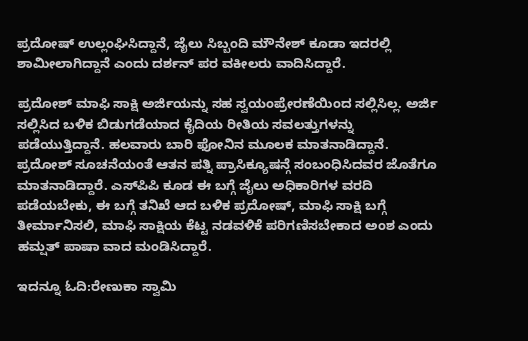ಪ್ರದೋಷ್ ಉಲ್ಲಂಘಿಸಿದ್ದಾನೆ, ಜೈಲು ಸಿಬ್ಬಂದಿ ಮೌನೇಶ್ ಕೂಡಾ ಇದರಲ್ಲಿ ಶಾಮೀಲಾಗಿದ್ದಾನೆ ಎಂದು ದರ್ಶನ್ ಪರ ವಕೀಲರು ವಾದಿಸಿದ್ದಾರೆ.

ಪ್ರದೋಶ್ ಮಾಫಿ ಸಾಕ್ಷಿ ಅರ್ಜಿಯನ್ನು ಸಹ ಸ್ವಯಂಪ್ರೇರಣೆಯಿಂದ ಸಲ್ಲಿಸಿಲ್ಲ. ಅರ್ಜಿ ಸಲ್ಲಿಸಿದ ಬಳಿಕ ಬಿಡುಗಡೆಯಾದ ಕೈದಿಯ ರೀತಿಯ ಸವಲತ್ತುಗಳನ್ನು ಪಡೆಯುತ್ತಿದ್ದಾನೆ. ಹಲವಾರು ಬಾರಿ ಫೋನಿನ ಮೂಲಕ ಮಾತನಾಡಿದ್ದಾನೆ. ಪ್ರದೋಶ್ ಸೂಚನೆಯಂತೆ ಆತನ ಪತ್ನಿ ಪ್ರಾಸಿಕ್ಯೂಷನ್ಗೆ ಸಂಬಂಧಿಸಿದವರ ಜೊತೆಗೂ ಮಾತನಾಡಿದ್ದಾರೆ. ಎಸ್‌ಪಿಪಿ ಕೂಡ ಈ ಬಗ್ಗೆ ಜೈಲು ಅಧಿಕಾರಿಗಳ ವರದಿ ಪಡೆಯಬೇಕು, ಈ ಬಗ್ಗೆ ತನಿಖೆ ಆದ ಬಳಿಕ ಪ್ರದೋಷ್, ಮಾಫಿ ಸಾಕ್ಷಿ ಬಗ್ಗೆ ತೀರ್ಮಾನಿಸಲಿ, ಮಾಫಿ ಸಾಕ್ಷಿಯ ಕೆಟ್ಟ ನಡವಳಿಕೆ ಪರಿಗಣಿಸಬೇಕಾದ ಅಂಶ ಎಂದು ಹಮ್ಷತ್ ಪಾಷಾ ವಾದ ಮಂಡಿಸಿದ್ದಾರೆ.

ಇದನ್ನೂ ಓದಿ:ರೇಣುಕಾ ಸ್ವಾಮಿ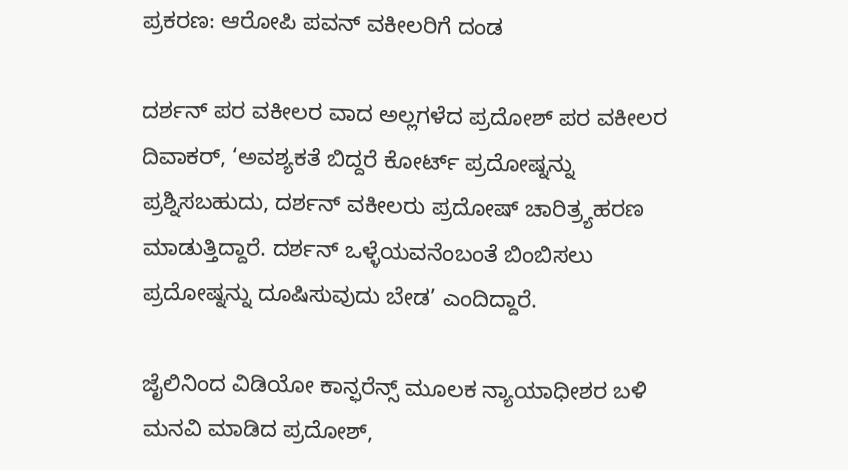ಪ್ರಕರಣ: ಆರೋಪಿ ಪವನ್ ವಕೀಲರಿಗೆ ದಂಡ

ದರ್ಶನ್ ಪರ ವಕೀಲರ ವಾದ ಅಲ್ಲಗಳೆದ ಪ್ರದೋಶ್ ಪರ ವಕೀಲರ ದಿವಾಕರ್, ‘ಅವಶ್ಯಕತೆ ಬಿದ್ದರೆ ಕೋರ್ಟ್ ಪ್ರದೋಷ್ನನ್ನು ಪ್ರಶ್ನಿಸಬಹುದು, ದರ್ಶನ್ ವಕೀಲರು ಪ್ರದೋಷ್ ಚಾರಿತ್ರ್ಯಹರಣ ಮಾಡುತ್ತಿದ್ದಾರೆ. ದರ್ಶನ್ ಒಳ್ಳೆಯವನೆಂಬಂತೆ ಬಿಂಬಿಸಲು ಪ್ರದೋಷ್ನನ್ನು ದೂಷಿಸುವುದು ಬೇಡ’ ಎಂದಿದ್ದಾರೆ.

ಜೈಲಿನಿಂದ ವಿಡಿಯೋ ಕಾನ್ಫರೆನ್ಸ್ ಮೂಲಕ ನ್ಯಾಯಾಧೀಶರ ಬಳಿ ಮನವಿ ಮಾಡಿದ ಪ್ರದೋಶ್,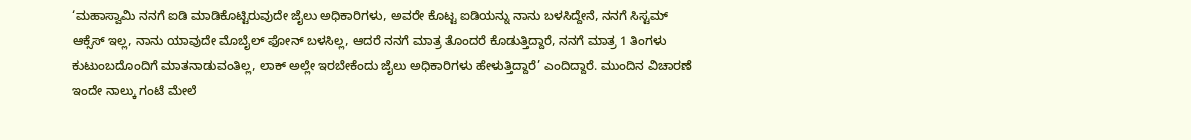‘ಮಹಾಸ್ವಾಮಿ ನನಗೆ ಐಡಿ ಮಾಡಿಕೊಟ್ಟಿರುವುದೇ ಜೈಲು ಅಧಿಕಾರಿಗಳು, ಅವರೇ ಕೊಟ್ಟ ಐಡಿಯನ್ನು ನಾನು ಬಳಸಿದ್ದೇನೆ, ನನಗೆ ಸಿಸ್ಟಮ್ ಆಕ್ಸೆಸ್ ಇಲ್ಲ, ನಾನು ಯಾವುದೇ ಮೊಬೈಲ್ ಫೋನ್ ಬಳಸಿಲ್ಲ, ಆದರೆ ನನಗೆ ಮಾತ್ರ ತೊಂದರೆ ಕೊಡುತ್ತಿದ್ದಾರೆ, ನನಗೆ ಮಾತ್ರ 1 ತಿಂಗಳು ಕುಟುಂಬದೊಂದಿಗೆ ಮಾತನಾಡುವಂತಿಲ್ಲ, ಲಾಕ್ ಅಲ್ಲೇ ಇರಬೇಕೆಂದು ಜೈಲು ಅಧಿಕಾರಿಗಳು ಹೇಳುತ್ತಿದ್ದಾರೆ’ ಎಂದಿದ್ದಾರೆ. ಮುಂದಿನ ವಿಚಾರಣೆ ಇಂದೇ ನಾಲ್ಕು ಗಂಟೆ ಮೇಲೆ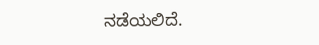ನಡೆಯಲಿದೆ.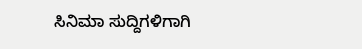ಸಿನಿಮಾ ಸುದ್ದಿಗಳಿಗಾಗಿ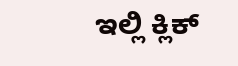ಇಲ್ಲಿ ಕ್ಲಿಕ್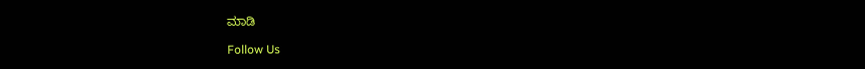ಮಾಡಿ

Follow Us